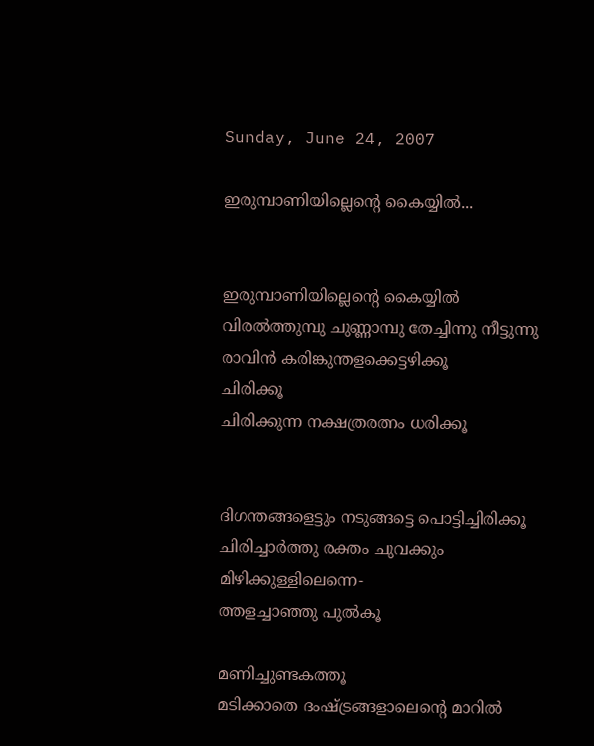Sunday, June 24, 2007

ഇരുമ്പാണിയില്ലെന്റെ കൈയ്യില്‍...


ഇരുമ്പാണിയില്ലെന്റെ കൈയ്യില്‍
വിരല്‍ത്തുമ്പു ചുണ്ണാമ്പു തേച്ചിന്നു നീട്ടുന്നു
രാവിന്‍ കരിങ്കുന്തളക്കെട്ടഴിക്കൂ
ചിരിക്കൂ
ചിരിക്കുന്ന നക്ഷത്രരത്നം ധരിക്കൂ


ദിഗന്തങ്ങളെട്ടും നടുങ്ങട്ടെ പൊട്ടിച്ചിരിക്കൂ
ചിരിച്ചാര്‍ത്തു രക്തം ചുവക്കും
മിഴിക്കുള്ളിലെന്നെ-
ത്തളച്ചാഞ്ഞു പുല്‍കൂ

മണിച്ചുണ്ടകത്തൂ
മടിക്കാതെ ദംഷ്ട്രങ്ങളാലെന്റെ മാറില്‍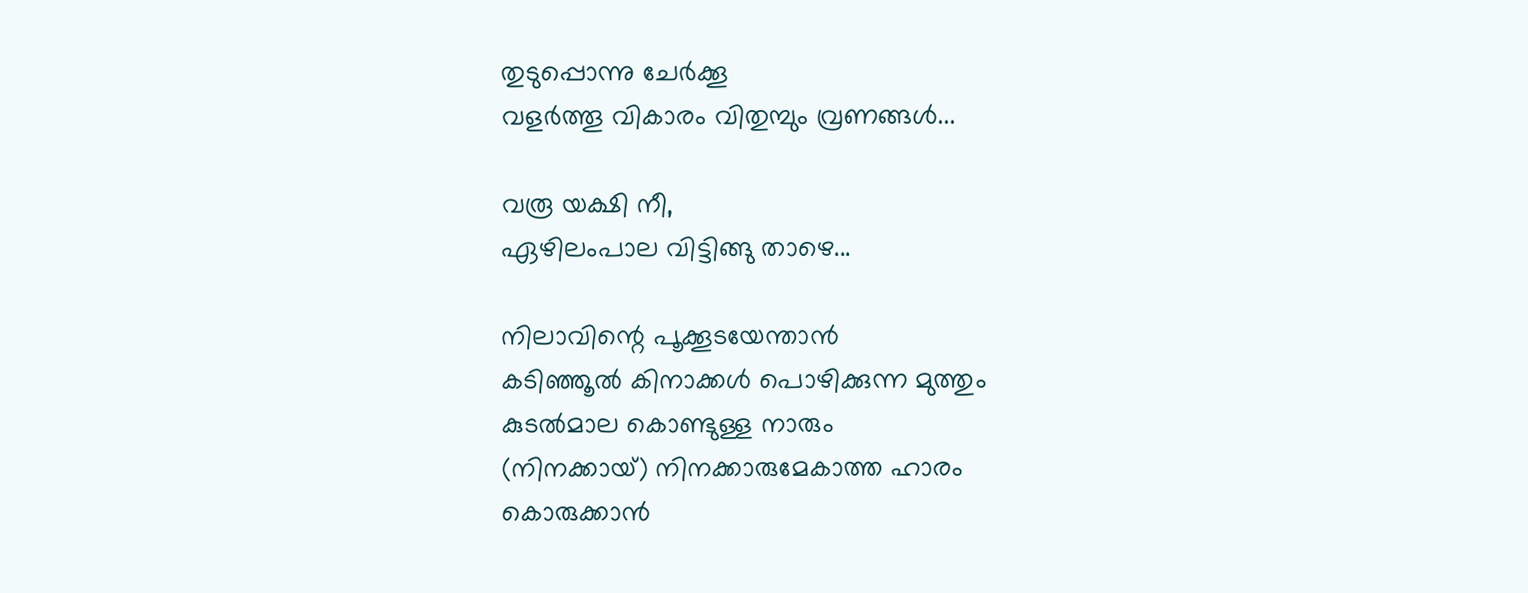തുടുപ്പൊന്നു ചേര്‍ക്കൂ
വളര്‍ത്തൂ വികാരം വിതുമ്പും വ്രണങ്ങള്‍...

വരൂ യക്ഷി നീ,
ഏഴിലംപാല വിട്ടിങ്ങു താഴെ...

നിലാവിന്റെ പൂക്കൂടയേന്താന്‍
കടിഞ്ഞൂല്‍ കിനാക്കള്‍ പൊഴിക്കുന്ന മുത്തും
കുടല്‍മാല കൊണ്ടുള്ള നാരും
(നിനക്കായ്) നിനക്കാരുമേകാത്ത ഹാരം കൊരുക്കാന്‍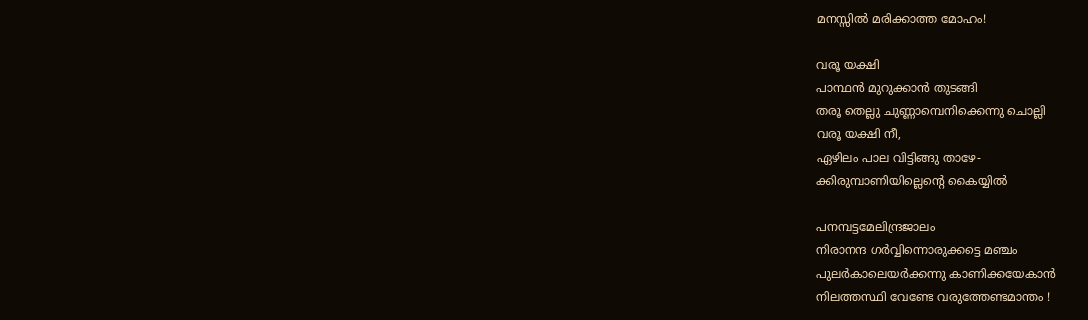മനസ്സില്‍ മരിക്കാത്ത മോഹം!

വരൂ യക്ഷി
പാന്ഥന്‍ മുറുക്കാന്‍ തുടങ്ങി
തരൂ തെല്ലു ചുണ്ണാമ്പെനിക്കെന്നു ചൊല്ലി
വരൂ യക്ഷി നീ,
ഏഴിലം പാല വിട്ടിങ്ങു താഴേ-
ക്കിരുമ്പാണിയില്ലെന്റെ കൈയ്യില്‍

പനമ്പട്ടമേലിന്ദ്രജാലം
നിരാനന്ദ ഗര്‍വ്വിന്നൊരുക്കട്ടെ മഞ്ചം
പുലര്‍കാലെയര്‍ക്കന്നു കാണിക്കയേകാന്‍
നിലത്തസ്ഥി വേണ്ടേ വരുത്തേണ്ടമാന്തം !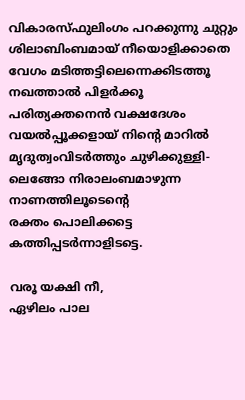വികാരസ്ഫുലിംഗം പറക്കുന്നു ചുറ്റും
ശിലാബിംബമായ് നീയൊളിക്കാതെ
വേഗം മടിത്തട്ടിലെന്നെക്കിടത്തൂ
നഖത്താല്‍ പിളര്‍ക്കൂ
പരിത്യക്തനെന്‍ വക്ഷദേശം
വയല്‍പ്പൂക്കളായ് നിന്റെ മാറില്‍
മൃദുത്വംവിടര്‍ത്തും ചുഴിക്കുള്ളി-
ലെങ്ങോ നിരാലംബമാഴുന്ന നാണത്തിലൂടെന്റെ
രക്തം പൊലിക്കട്ടെ
കത്തിപ്പടര്‍ന്നാളിടട്ടെ.

വരൂ യക്ഷി നീ,
ഏഴിലം പാല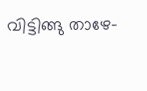വിട്ടിങ്ങു താഴേ-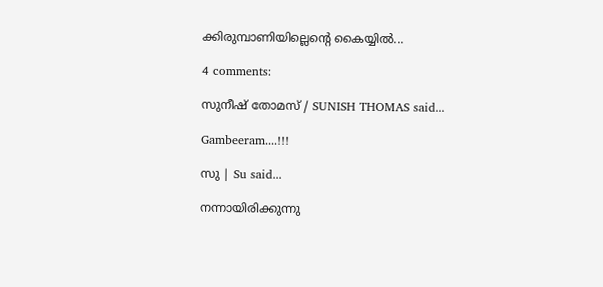ക്കിരുമ്പാണിയില്ലെന്റെ കൈയ്യില്‍...

4 comments:

സുനീഷ് തോമസ് / SUNISH THOMAS said...

Gambeeram....!!!

സു | Su said...

നന്നായിരിക്കുന്നു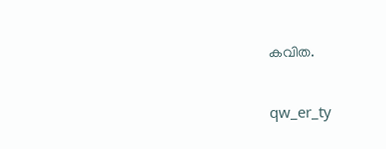കവിത.

qw_er_ty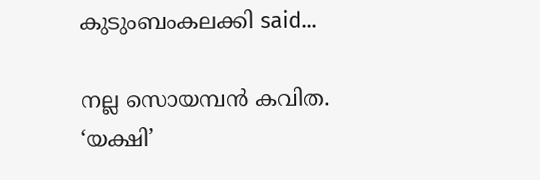കുടുംബംകലക്കി said...

നല്ല സൊയമ്പന്‍ കവിത.
‘യക്ഷി’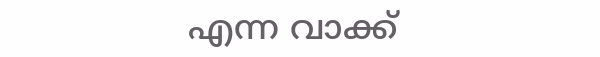എന്ന വാക്ക്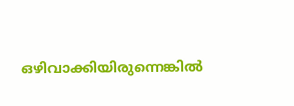ഒഴിവാക്കിയിരുന്നെങ്കില്‍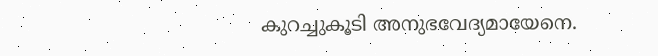കുറച്ചുകൂടി അനുഭവേദ്യമായേനെ.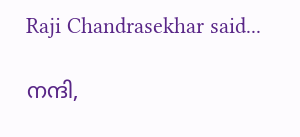Raji Chandrasekhar said...

നന്ദി,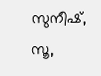സുനീഷ്, സൂ,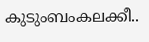കുടുംബംകലക്കീ..